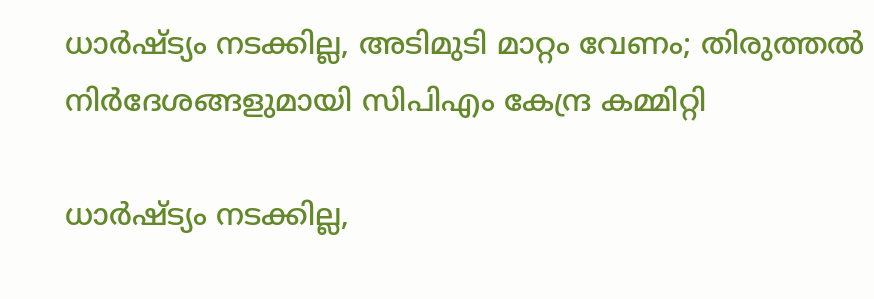ധാർഷ്ട്യം നടക്കില്ല, അടിമുടി മാറ്റം വേണം; തിരുത്തൽ നിർദേശങ്ങളുമായി സിപിഎം കേന്ദ്ര കമ്മിറ്റി

ധാർഷ്ട്യം നടക്കില്ല,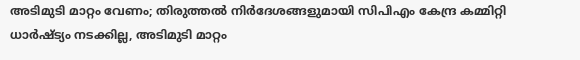അടിമുടി മാറ്റം വേണം; തിരുത്തൽ നിർദേശങ്ങളുമായി സിപിഎം കേന്ദ്ര കമ്മിറ്റി
ധാർഷ്ട്യം നടക്കില്ല, അടിമുടി മാറ്റം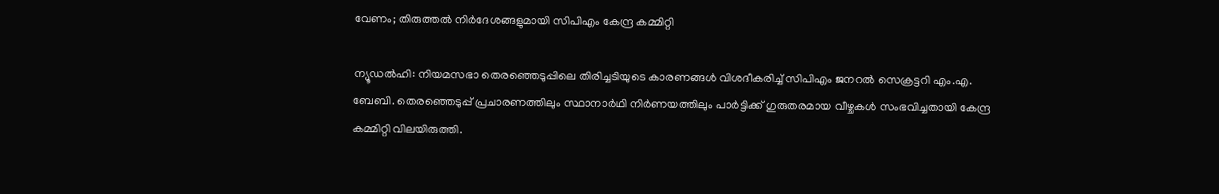വേണം; തിരുത്തൽ നിർദേശങ്ങളുമായി സിപിഎം കേന്ദ്ര കമ്മിറ്റി

ന്യൂഡൽഹി: നിയമസഭാ തെരഞ്ഞെടുപ്പിലെ തിരിച്ചടിയുടെ കാരണങ്ങൾ വിശദീകരിച്ച് സിപിഎം ജനറൽ സെക്രട്ടറി എം.എ. ബേബി. തെരഞ്ഞെടുപ്പ് പ്രചാരണത്തിലും സ്ഥാനാർഥി നിർണയത്തിലും പാർട്ടിക്ക് ഗുരുതരമായ വീഴ്ചകൾ സംഭവിച്ചതായി കേന്ദ്ര കമ്മിറ്റി വിലയിരുത്തി.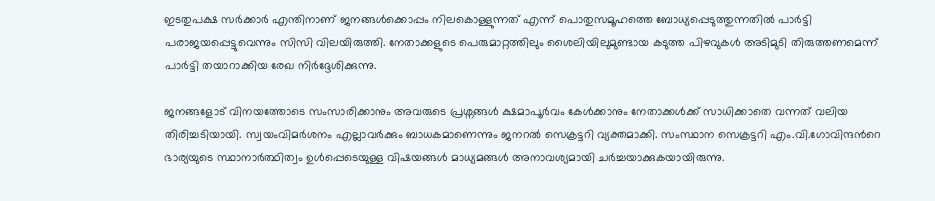ഇടതുപക്ഷ സർക്കാർ എന്തിനാണ് ജനങ്ങൾക്കൊപ്പം നിലകൊള്ളുന്നത് എന്ന് പൊതുസമൂഹത്തെ ബോധ്യപ്പെടുത്തുന്നതിൽ പാർട്ടി പരാജയപ്പെട്ടുവെന്നും സിസി വിലയിരുത്തി. നേതാക്കളുടെ പെരുമാറ്റത്തിലും ശൈലിയിലുമുണ്ടായ കടുത്ത പിഴവുകൾ അടിമുടി തിരുത്തണമെന്ന് പാർട്ടി തയാറാക്കിയ രേഖ നിർദ്ദേശിക്കുന്നു.

ജനങ്ങളോട് വിനയത്തോടെ സംസാരിക്കാനും അവരുടെ പ്രശ്നങ്ങൾ ക്ഷമാപൂർവം കേൾക്കാനും നേതാക്കൾക്ക് സാധിക്കാതെ വന്നത് വലിയ തിരിച്ചടിയായി. സ്വയംവിമർശനം എല്ലാവർക്കും ബാധകമാണെന്നും ജനറൽ സെക്രട്ടറി വ്യക്തമാക്കി. സംസ്ഥാന സെക്രട്ടറി എം.വി.ഗോവിന്ദന്‍റെ ഭാര്യയുടെ സ്ഥാനാർത്ഥിത്വം ഉൾപ്പെടെയുള്ള വിഷയങ്ങൾ മാധ്യമങ്ങൾ അനാവശ്യമായി ചർച്ചയാക്കുകയായിരുന്നു.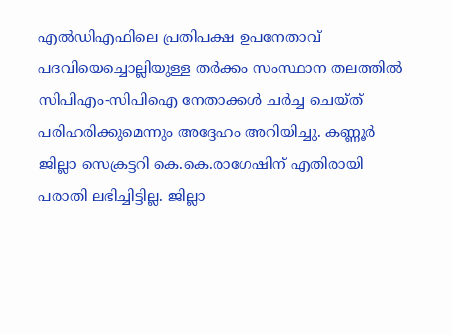എൽഡിഎഫിലെ പ്രതിപക്ഷ ഉപനേതാവ് പദവിയെച്ചൊല്ലിയുള്ള തർക്കം സംസ്ഥാന തലത്തിൽ സിപിഎം-സിപിഐ നേതാക്കൾ ചർച്ച ചെയ്ത് പരിഹരിക്കുമെന്നും അദ്ദേഹം അറിയിച്ചു. കണ്ണൂർ ജില്ലാ സെക്രട്ടറി കെ.കെ.രാഗേഷിന് എതിരായി പരാതി ലഭിച്ചിട്ടില്ല. ജില്ലാ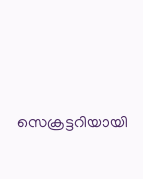സെക്രട്ടറിയായി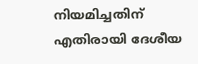നിയമിച്ചതിന് എതിരായി ദേശീയ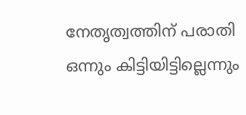നേതൃത്വത്തിന് പരാതി ഒന്നും കിട്ടിയിട്ടില്ലെന്നും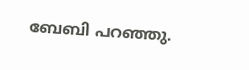ബേബി പറഞ്ഞു.